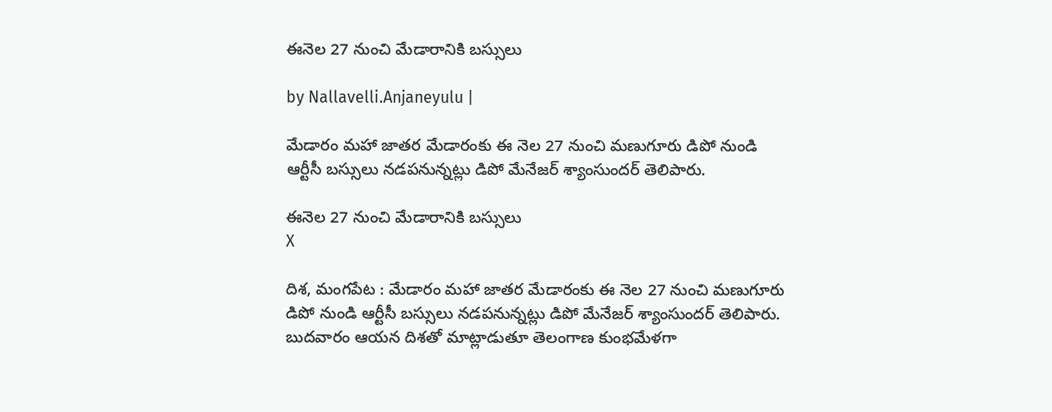ఈనెల 27 నుంచి మేడారానికి బ‌స్సులు

by Nallavelli.Anjaneyulu |

మేడారం మహా జాతర మేడారంకు ఈ నెల 27 నుంచి మణుగూరు డిపో నుండి ఆర్టీసీ బస్సులు నడపనున్నట్లు డిపో మేనేజర్ శ్యాంసుందర్ తెలిపారు.

ఈనెల 27 నుంచి మేడారానికి బ‌స్సులు
X

దిశ, మంగపేట : మేడారం మహా జాతర మేడారంకు ఈ నెల 27 నుంచి మణుగూరు డిపో నుండి ఆర్టీసీ బస్సులు నడపనున్నట్లు డిపో మేనేజర్ శ్యాంసుందర్ తెలిపారు. బుదవారం ఆయన దిశతో మాట్లాడుతూ తెలంగాణ కుంభమేళగా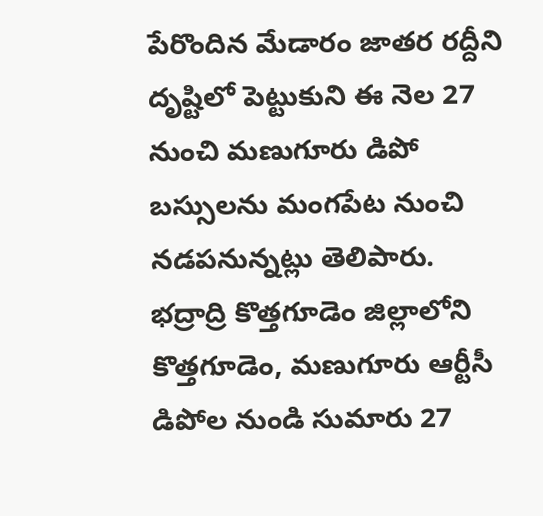పేరొందిన మేడారం జాతర రద్దీని దృష్టిలో పెట్టుకుని ఈ నెల 27 నుంచి మణుగూరు డిపో బస్సులను మంగపేట నుంచి నడపనున్నట్లు తెలిపారు. భద్రాద్రి కొత్తగూడెం జిల్లాలోని కొత్తగూడెం, మణుగూరు ఆర్టీసీ డిపోల నుండి సుమారు 27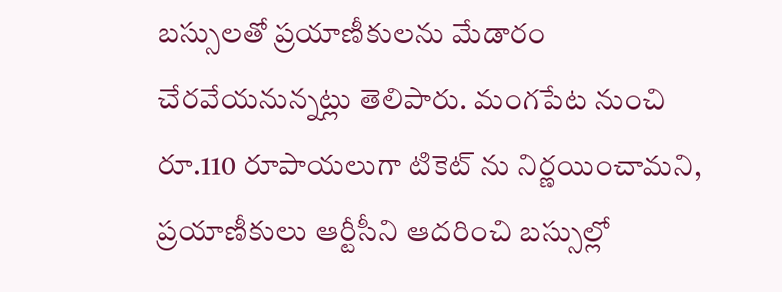బస్సులతో ప్రయాణీకులను మేడారం చేరవేయనున్నట్లు తెలిపారు. మంగపేట నుంచి రూ.110 రూపాయలుగా టికెట్ ను నిర్ణయించామని, ప్రయాణీకులు ఆర్టీసీని ఆదరించి బస్సుల్లో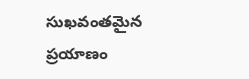సుఖవంతమైన ప్రయాణం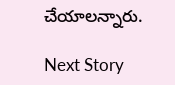చేయాలన్నారు.

Next Story